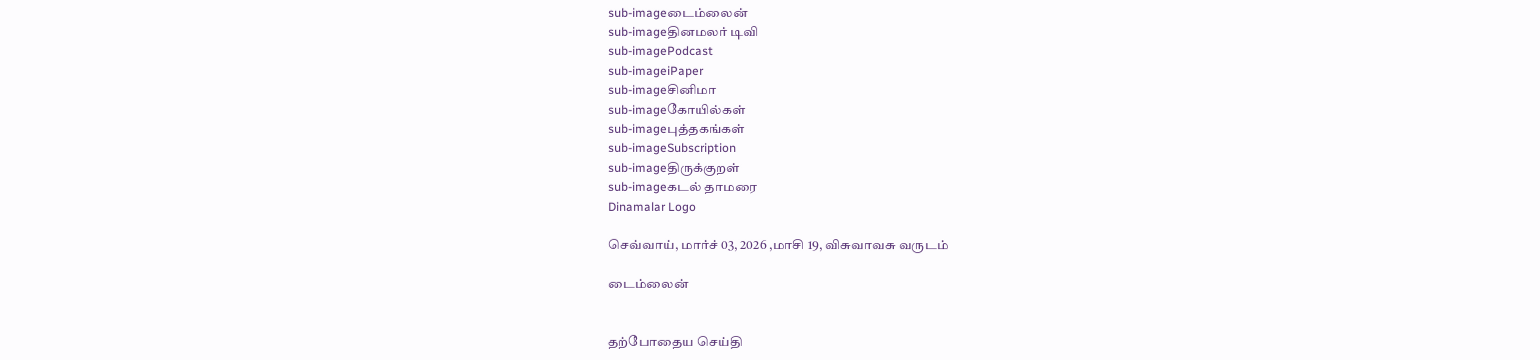sub-imageடைம்லைன்
sub-imageதினமலர் டிவி
sub-imagePodcast
sub-imageiPaper
sub-imageசினிமா
sub-imageகோயில்கள்
sub-imageபுத்தகங்கள்
sub-imageSubscription
sub-imageதிருக்குறள்
sub-imageகடல் தாமரை
Dinamalar Logo

செவ்வாய், மார்ச் 03, 2026 ,மாசி 19, விசுவாவசு வருடம்

டைம்லைன்


தற்போதைய செய்தி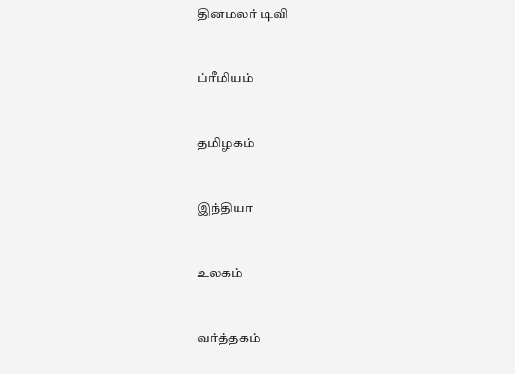தினமலர் டிவி


ப்ரீமியம்


தமிழகம்


இந்தியா


உலகம்


வர்த்தகம்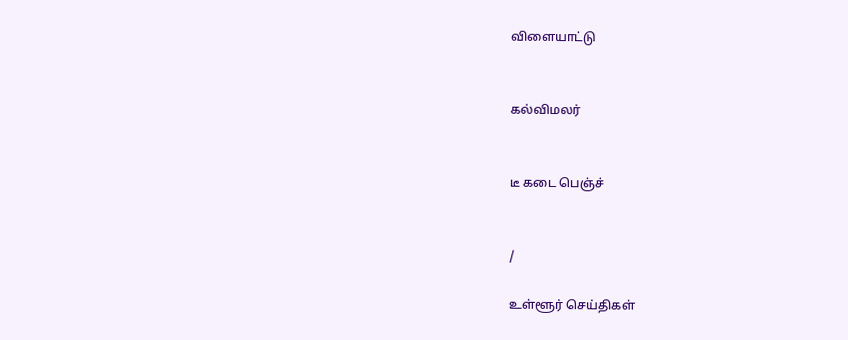விளையாட்டு


கல்விமலர்


டீ கடை பெஞ்ச்


/

உள்ளூர் செய்திகள்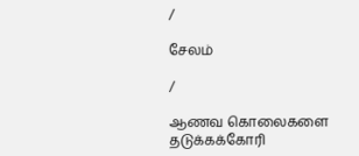/

சேலம்

/

ஆணவ கொலைகளை தடுக்கக்கோரி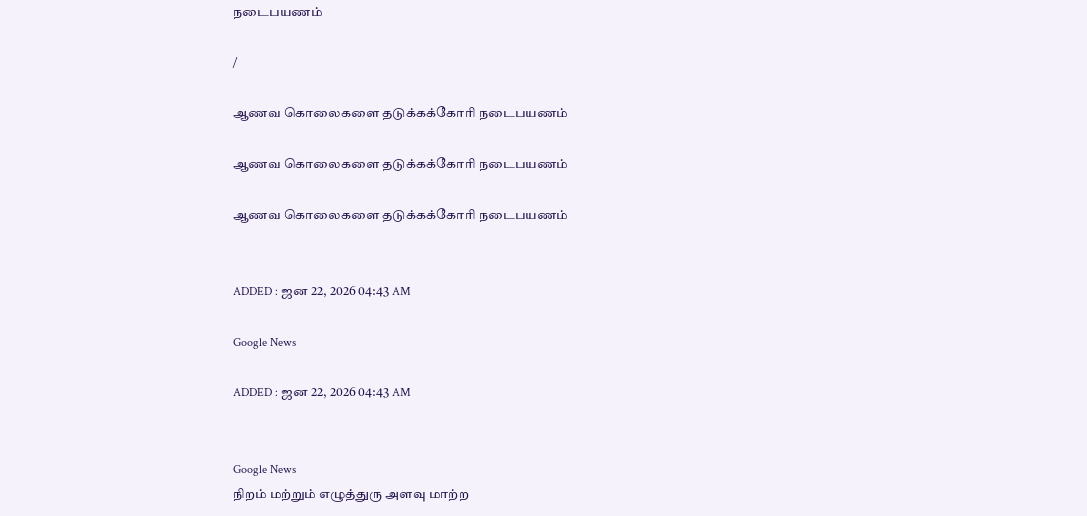நடைபயணம்

/

ஆணவ கொலைகளை தடுக்கக்கோரி நடைபயணம்

ஆணவ கொலைகளை தடுக்கக்கோரி நடைபயணம்

ஆணவ கொலைகளை தடுக்கக்கோரி நடைபயணம்


ADDED : ஜன 22, 2026 04:43 AM

Google News

ADDED : ஜன 22, 2026 04:43 AM


Google News
நிறம் மற்றும் எழுத்துரு அளவு மாற்ற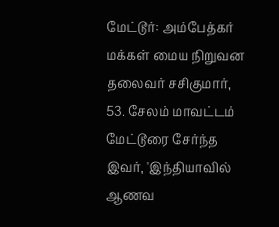மேட்டூர்: அம்பேத்கர் மக்கள் மைய நிறுவன தலைவர் சசிகுமார், 53. சேலம் மாவட்டம் மேட்டூரை சேர்ந்த இவர், 'இந்தியாவில் ஆணவ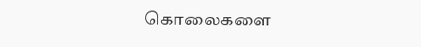கொலைகளை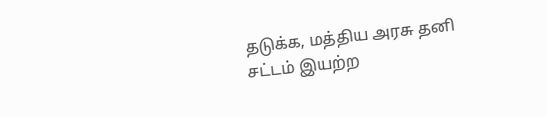தடுக்க, மத்திய அரசு தனி சட்டம் இயற்ற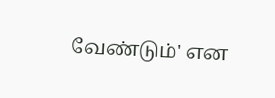வேண்டும்' என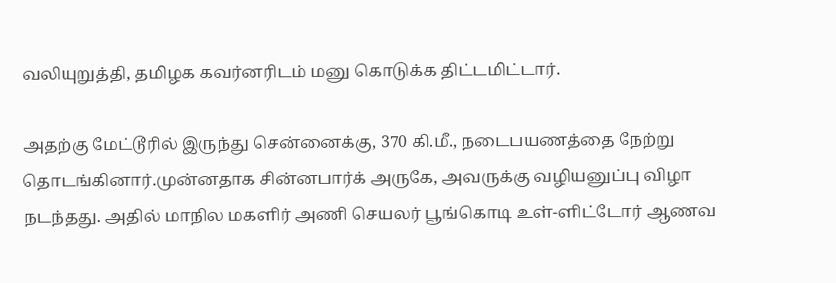வலியுறுத்தி, தமிழக கவர்னரிடம் மனு கொடுக்க திட்டமிட்டார்.

அதற்கு மேட்டூரில் இருந்து சென்னைக்கு, 370 கி.மீ., நடைபயணத்தை நேற்று தொடங்கினார்.முன்னதாக சின்னபார்க் அருகே, அவருக்கு வழியனுப்பு விழா நடந்தது. அதில் மாநில மகளிர் அணி செயலர் பூங்கொடி உள்-ளிட்டோர் ஆணவ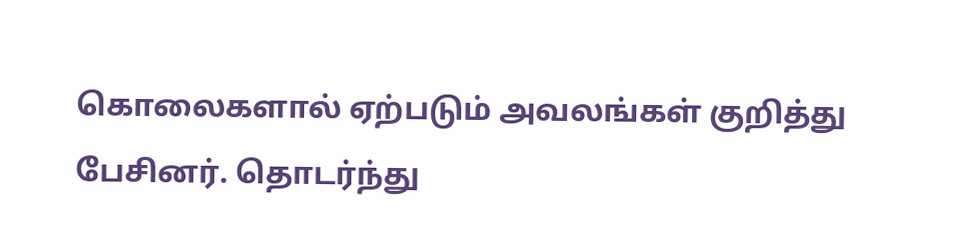கொலைகளால் ஏற்படும் அவலங்கள் குறித்து பேசினர். தொடர்ந்து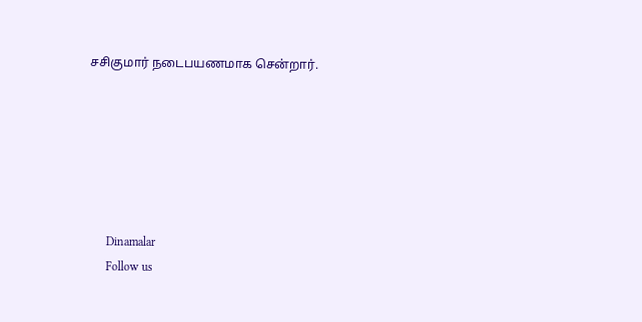சசிகுமார் நடைபயணமாக சென்றார்.






      Dinamalar
      Follow us